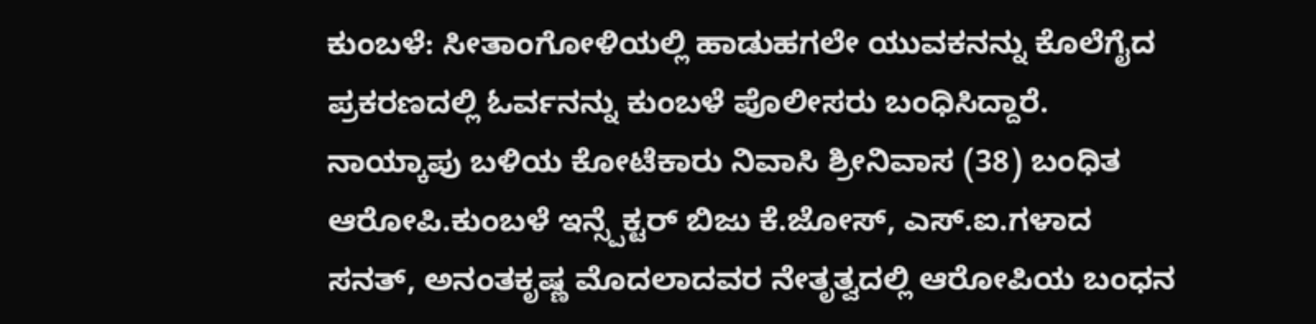ಕುಂಬಳೆ: ಸೀತಾಂಗೋಳಿಯಲ್ಲಿ ಹಾಡುಹಗಲೇ ಯುವಕನನ್ನು ಕೊಲೆಗೈದ ಪ್ರಕರಣದಲ್ಲಿ ಓರ್ವನನ್ನು ಕುಂಬಳೆ ಪೊಲೀಸರು ಬಂಧಿಸಿದ್ದಾರೆ. ನಾಯ್ಕಾಪು ಬಳಿಯ ಕೋಟೆಕಾರು ನಿವಾಸಿ ಶ್ರೀನಿವಾಸ (38) ಬಂಧಿತ ಆರೋಪಿ.ಕುಂಬಳೆ ಇನ್ಸ್ಪೆಕ್ಟರ್ ಬಿಜು ಕೆ.ಜೋಸ್, ಎಸ್.ಐ.ಗಳಾದ ಸನತ್, ಅನಂತಕೃಷ್ಣ ಮೊದಲಾದವರ ನೇತೃತ್ವದಲ್ಲಿ ಆರೋಪಿಯ ಬಂಧನ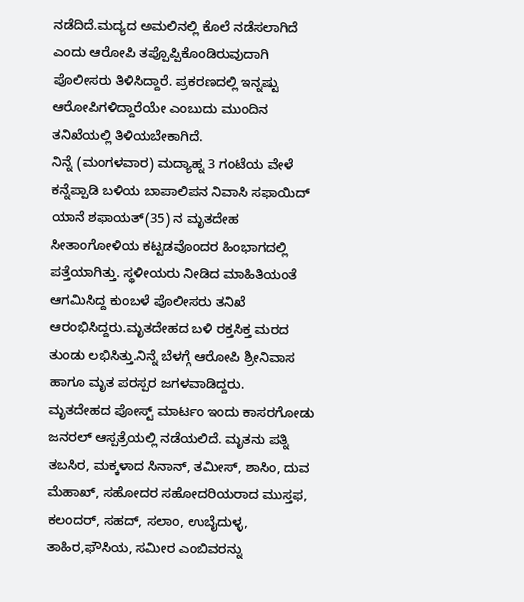ನಡೆದಿದೆ.ಮದ್ಯದ ಅಮಲಿನಲ್ಲಿ ಕೊಲೆ ನಡೆಸಲಾಗಿದೆ ಎಂದು ಆರೋಪಿ ತಪ್ಪೊಪ್ಪಿಕೊಂಡಿರುವುದಾಗಿ ಪೊಲೀಸರು ತಿಳಿಸಿದ್ದಾರೆ. ಪ್ರಕರಣದಲ್ಲಿ ಇನ್ನಷ್ಟು ಆರೋಪಿಗಳಿದ್ದಾರೆಯೇ ಎಂಬುದು ಮುಂದಿನ ತನಿಖೆಯಲ್ಲಿ ತಿಳಿಯಬೇಕಾಗಿದೆ.
ನಿನ್ನೆ (ಮಂಗಳವಾರ) ಮದ್ಯಾಹ್ನ 3 ಗಂಟೆಯ ವೇಳೆ ಕನ್ನೆಪ್ಪಾಡಿ ಬಳಿಯ ಬಾಪಾಲಿಪನ ನಿವಾಸಿ ಸಫಾಯಿದ್ ಯಾನೆ ಶಫಾಯತ್(35) ನ ಮೃತದೇಹ ಸೀತಾಂಗೋಳಿಯ ಕಟ್ಟಡವೊಂದರ ಹಿಂಭಾಗದಲ್ಲಿ ಪತ್ತೆಯಾಗಿತ್ತು. ಸ್ಥಳೀಯರು ನೀಡಿದ ಮಾಹಿತಿಯಂತೆ ಆಗಮಿಸಿದ್ದ ಕುಂಬಳೆ ಪೊಲೀಸರು ತನಿಖೆ ಆರಂಭಿಸಿದ್ದರು.ಮೃತದೇಹದ ಬಳಿ ರಕ್ತಸಿಕ್ತ ಮರದ ತುಂಡು ಲಭಿಸಿತ್ತು.ನಿನ್ನೆ ಬೆಳಗ್ಗೆ ಆರೋಪಿ ಶ್ರೀನಿವಾಸ ಹಾಗೂ ಮೃತ ಪರಸ್ಪರ ಜಗಳವಾಡಿದ್ದರು.
ಮೃತದೇಹದ ಪೋಸ್ಟ್ ಮಾರ್ಟಂ ಇಂದು ಕಾಸರಗೋಡು ಜನರಲ್ ಆಸ್ಪತ್ರೆಯಲ್ಲಿ ನಡೆಯಲಿದೆ. ಮೃತನು ಪತ್ನಿ ತಬಸಿರ, ಮಕ್ಕಳಾದ ಸಿನಾನ್, ತಮೀಸ್, ಶಾಸಿಂ, ದುವ ಮೆಹಾಖ್, ಸಹೋದರ ಸಹೋದರಿಯರಾದ ಮುಸ್ತಫ, ಕಲಂದರ್, ಸಹದ್, ಸಲಾಂ, ಉಬೈದುಳ್ಳ, ತಾಹಿರ,ಫೌಸಿಯ, ಸಮೀರ ಎಂಬಿವರನ್ನು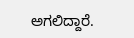ಅಗಲಿದ್ದಾರೆ.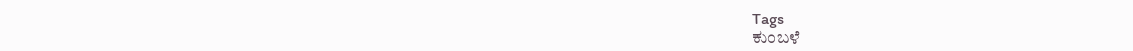Tags
ಕುಂಬಳೆ